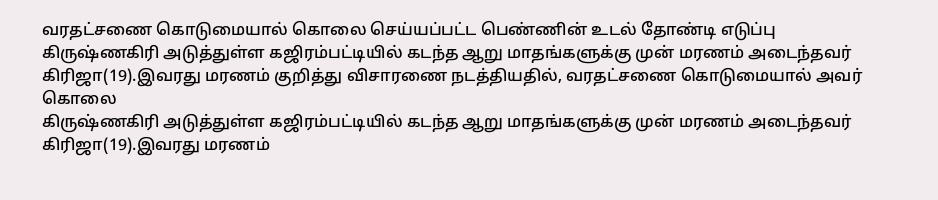வரதட்சணை கொடுமையால் கொலை செய்யப்பட்ட பெண்ணின் உடல் தோண்டி எடுப்பு
கிருஷ்ணகிரி அடுத்துள்ள கஜிரம்பட்டியில் கடந்த ஆறு மாதங்களுக்கு முன் மரணம் அடைந்தவர் கிரிஜா(19).இவரது மரணம் குறித்து விசாரணை நடத்தியதில், வரதட்சணை கொடுமையால் அவர் கொலை
கிருஷ்ணகிரி அடுத்துள்ள கஜிரம்பட்டியில் கடந்த ஆறு மாதங்களுக்கு முன் மரணம் அடைந்தவர் கிரிஜா(19).இவரது மரணம்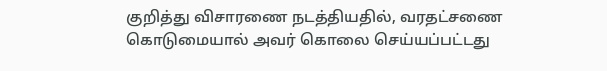குறித்து விசாரணை நடத்தியதில், வரதட்சணை கொடுமையால் அவர் கொலை செய்யப்பட்டது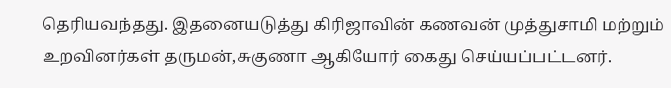தெரியவந்தது. இதனையடுத்து கிரிஜாவின் கணவன் முத்துசாமி மற்றும் உறவினர்கள் தருமன்,சுகுணா ஆகியோர் கைது செய்யப்பட்டனர்.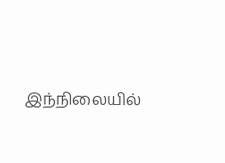இந்நிலையில்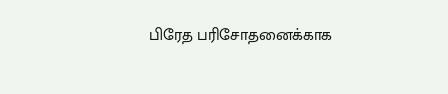பிரேத பரிசோதனைக்காக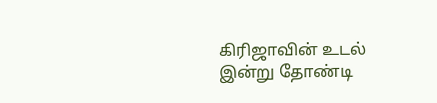கிரிஜாவின் உடல் இன்று தோண்டி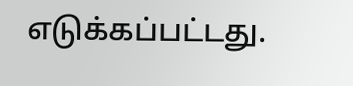எடுக்கப்பட்டது.